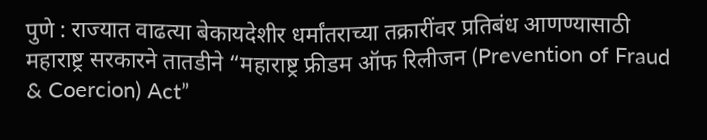पुणे : राज्यात वाढत्या बेकायदेशीर धर्मांतराच्या तक्रारींवर प्रतिबंध आणण्यासाठी महाराष्ट्र सरकारने तातडीने “महाराष्ट्र फ्रीडम ऑफ रिलीजन (Prevention of Fraud & Coercion) Act”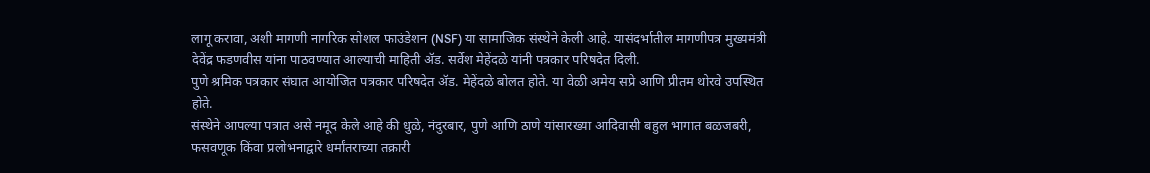लागू करावा, अशी मागणी नागरिक सोशल फाउंडेशन (NSF) या सामाजिक संस्थेने केली आहे. यासंदर्भातील मागणीपत्र मुख्यमंत्री देवेंद्र फडणवीस यांना पाठवण्यात आल्याची माहिती ॲड. सर्वेश मेहेंदळे यांनी पत्रकार परिषदेत दिली.
पुणे श्रमिक पत्रकार संघात आयोजित पत्रकार परिषदेत ॲड. मेहेंदळे बोलत होते. या वेळी अमेय सप्रे आणि प्रीतम थोरवे उपस्थित होते.
संस्थेने आपल्या पत्रात असे नमूद केले आहे की धुळे, नंदुरबार, पुणे आणि ठाणे यांसारख्या आदिवासी बहुल भागात बळजबरी, फसवणूक किंवा प्रलोभनाद्वारे धर्मांतराच्या तक्रारी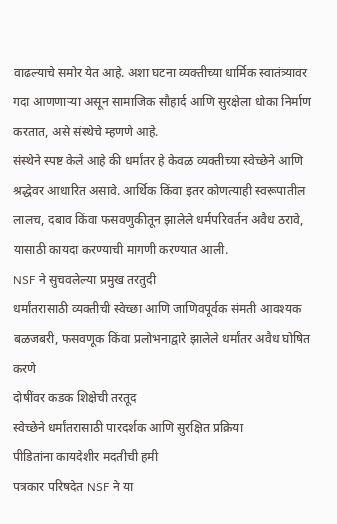वाढल्याचे समोर येत आहे. अशा घटना व्यक्तीच्या धार्मिक स्वातंत्र्यावर गदा आणणाऱ्या असून सामाजिक सौहार्द आणि सुरक्षेला धोका निर्माण करतात, असे संस्थेचे म्हणणे आहे.
संस्थेने स्पष्ट केले आहे की धर्मांतर हे केवळ व्यक्तीच्या स्वेच्छेने आणि श्रद्धेवर आधारित असावे. आर्थिक किंवा इतर कोणत्याही स्वरूपातील लालच, दबाव किंवा फसवणुकीतून झालेले धर्मपरिवर्तन अवैध ठरावे, यासाठी कायदा करण्याची मागणी करण्यात आली.
NSF ने सुचवलेल्या प्रमुख तरतुदी
धर्मांतरासाठी व्यक्तीची स्वेच्छा आणि जाणिवपूर्वक संमती आवश्यक
बळजबरी, फसवणूक किंवा प्रलोभनाद्वारे झालेले धर्मांतर अवैध घोषित करणे
दोषींवर कडक शिक्षेची तरतूद
स्वेच्छेने धर्मांतरासाठी पारदर्शक आणि सुरक्षित प्रक्रिया
पीडितांना कायदेशीर मदतीची हमी
पत्रकार परिषदेत NSF ने या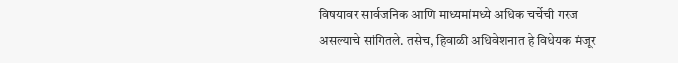विषयावर सार्वजनिक आणि माध्यमांमध्ये अधिक चर्चेची गरज असल्याचे सांगितले. तसेच, हिवाळी अधिवेशनात हे विधेयक मंजूर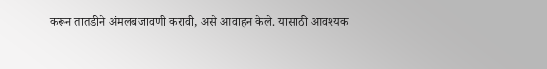करून तातडीने अंमलबजावणी करावी, असे आवाहन केले. यासाठी आवश्यक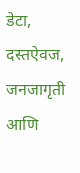डेटा, दस्तऐवज, जनजागृती आणि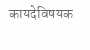कायदेविषयक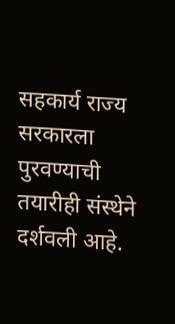सहकार्य राज्य सरकारला पुरवण्याची तयारीही संस्थेने दर्शवली आहे.